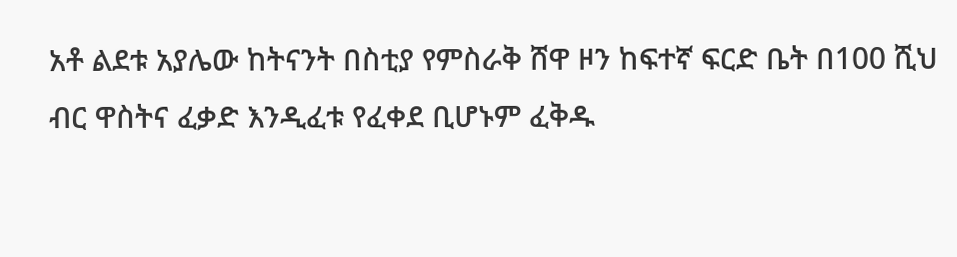አቶ ልደቱ አያሌው ከትናንት በስቲያ የምስራቅ ሸዋ ዞን ከፍተኛ ፍርድ ቤት በ100 ሺህ ብር ዋስትና ፈቃድ እንዲፈቱ የፈቀደ ቢሆኑም ፈቅዱ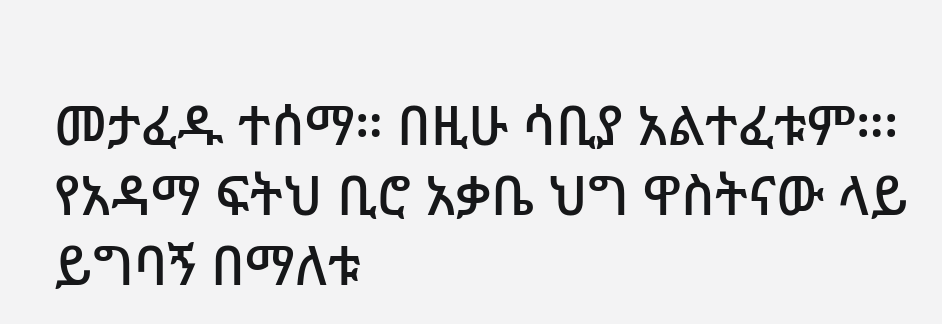መታፈዱ ተሰማ። በዚሁ ሳቢያ አልተፈቱም።፡
የአዳማ ፍትህ ቢሮ አቃቤ ህግ ዋስትናው ላይ ይግባኝ በማለቱ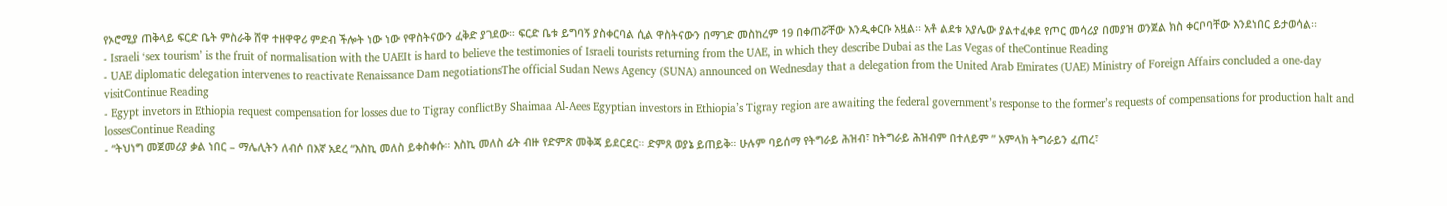የኦሮሚያ ጠቅላይ ፍርድ ቤት ምስራቅ ሸዋ ተዘዋዋሪ ምድብ ችሎት ነው ነው የዋስትናውን ፈቅድ ያገደው። ፍርድ ቤቱ ይግባኝ ያስቀርባል ሲል ዋስትናውን በማገድ መስከረም 19 በቀጠሯቸው እንዲቀርቡ አዟል፡፡ አቶ ልደቱ አያሌው ያልተፈቀደ የጦር መሳሪያ በመያዝ ወንጀል ክስ ቀርቦባቸው እንደነበር ይታወሳል፡፡
- Israeli ‘sex tourism’ is the fruit of normalisation with the UAEIt is hard to believe the testimonies of Israeli tourists returning from the UAE, in which they describe Dubai as the Las Vegas of theContinue Reading
- UAE diplomatic delegation intervenes to reactivate Renaissance Dam negotiationsThe official Sudan News Agency (SUNA) announced on Wednesday that a delegation from the United Arab Emirates (UAE) Ministry of Foreign Affairs concluded a one-day visitContinue Reading
- Egypt invetors in Ethiopia request compensation for losses due to Tigray conflictBy Shaimaa Al-Aees Egyptian investors in Ethiopia’s Tigray region are awaiting the federal government’s response to the former’s requests of compensations for production halt and lossesContinue Reading
- “ትህነግ መጀመሪያ ቃል ነበር – ማሌሊትን ለብሶ በእኛ አደረ “እስኪ መለስ ይቀስቀሱ። እስኪ መለስ ፊት ብዙ የድምጽ መቅጃ ይደርደር። ድምጸ ወያኔ ይጠይቅ። ሁሉም ባይሰማ የትግራይ ሕዝብ፣ ከትግራይ ሕዝብም በተለይም ” አምላክ ትግራይን ፈጠረ፣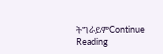ትግራይምContinue Reading